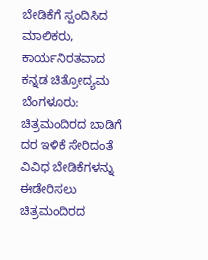ಬೇಡಿಕೆಗೆ ಸ್ಪಂದಿಸಿದ ಮಾಲಿಕರು, ಕಾರ್ಯನಿರತವಾದ ಕನ್ನಡ ಚಿತ್ರೋದ್ಯಮ
ಬೆಂಗಳೂರು: ಚಿತ್ರಮಂದಿರದ ಬಾಡಿಗೆ ದರ ಇಳಿಕೆ ಸೇರಿದಂತೆ ವಿವಿಧ ಬೇಡಿಕೆಗಳನ್ನು ಈಡೇರಿಸಲು ಚಿತ್ರಮಂದಿರದ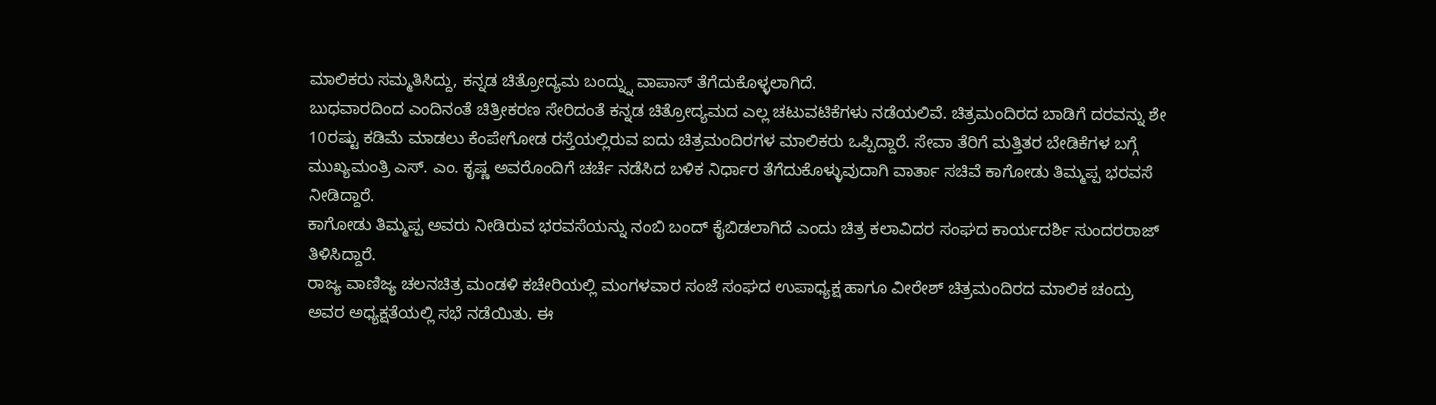ಮಾಲಿಕರು ಸಮ್ಮತಿಸಿದ್ದು, ಕನ್ನಡ ಚಿತ್ರೋದ್ಯಮ ಬಂದ್ನ್ನು ವಾಪಾಸ್ ತೆಗೆದುಕೊಳ್ಳಲಾಗಿದೆ.
ಬುಧವಾರದಿಂದ ಎಂದಿನಂತೆ ಚಿತ್ರೀಕರಣ ಸೇರಿದಂತೆ ಕನ್ನಡ ಚಿತ್ರೋದ್ಯಮದ ಎಲ್ಲ ಚಟುವಟಿಕೆಗಳು ನಡೆಯಲಿವೆ. ಚಿತ್ರಮಂದಿರದ ಬಾಡಿಗೆ ದರವನ್ನು ಶೇ 10ರಷ್ಟು ಕಡಿಮೆ ಮಾಡಲು ಕೆಂಪೇಗೋಡ ರಸ್ತೆಯಲ್ಲಿರುವ ಐದು ಚಿತ್ರಮಂದಿರಗಳ ಮಾಲಿಕರು ಒಪ್ಪಿದ್ದಾರೆ. ಸೇವಾ ತೆರಿಗೆ ಮತ್ತಿತರ ಬೇಡಿಕೆಗಳ ಬಗ್ಗೆ ಮುಖ್ಯಮಂತ್ರಿ ಎಸ್. ಎಂ. ಕೃಷ್ಣ ಅವರೊಂದಿಗೆ ಚರ್ಚೆ ನಡೆಸಿದ ಬಳಿಕ ನಿರ್ಧಾರ ತೆಗೆದುಕೊಳ್ಳುವುದಾಗಿ ವಾರ್ತಾ ಸಚಿವೆ ಕಾಗೋಡು ತಿಮ್ಮಪ್ಪ ಭರವಸೆ ನೀಡಿದ್ದಾರೆ.
ಕಾಗೋಡು ತಿಮ್ಮಪ್ಪ ಅವರು ನೀಡಿರುವ ಭರವಸೆಯನ್ನು ನಂಬಿ ಬಂದ್ ಕೈಬಿಡಲಾಗಿದೆ ಎಂದು ಚಿತ್ರ ಕಲಾವಿದರ ಸಂಘದ ಕಾರ್ಯದರ್ಶಿ ಸುಂದರರಾಜ್ ತಿಳಿಸಿದ್ದಾರೆ.
ರಾಜ್ಯ ವಾಣಿಜ್ಯ ಚಲನಚಿತ್ರ ಮಂಡಳಿ ಕಚೇರಿಯಲ್ಲಿ ಮಂಗಳವಾರ ಸಂಜೆ ಸಂಘದ ಉಪಾಧ್ಯಕ್ಷ ಹಾಗೂ ವೀರೇಶ್ ಚಿತ್ರಮಂದಿರದ ಮಾಲಿಕ ಚಂದ್ರು ಅವರ ಅಧ್ಯಕ್ಷತೆಯಲ್ಲಿ ಸಭೆ ನಡೆಯಿತು. ಈ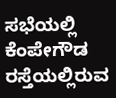ಸಭೆಯಲ್ಲಿ ಕೆಂಪೇಗೌಡ ರಸ್ತೆಯಲ್ಲಿರುವ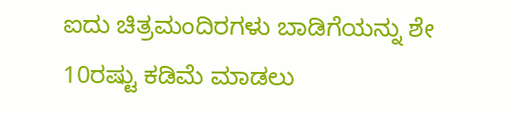ಐದು ಚಿತ್ರಮಂದಿರಗಳು ಬಾಡಿಗೆಯನ್ನು ಶೇ 10ರಷ್ಟು ಕಡಿಮೆ ಮಾಡಲು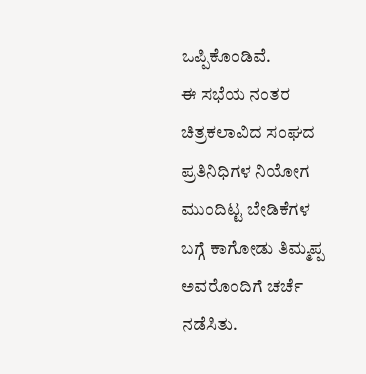ಒಪ್ಪಿಕೊಂಡಿವೆ.
ಈ ಸಭೆಯ ನಂತರ ಚಿತ್ರಕಲಾವಿದ ಸಂಘದ ಪ್ರತಿನಿಧಿಗಳ ನಿಯೋಗ ಮುಂದಿಟ್ಟ ಬೇಡಿಕೆಗಳ ಬಗ್ಗೆ ಕಾಗೋಡು ತಿಮ್ಮಪ್ಪ ಅವರೊಂದಿಗೆ ಚರ್ಚೆ ನಡೆಸಿತು.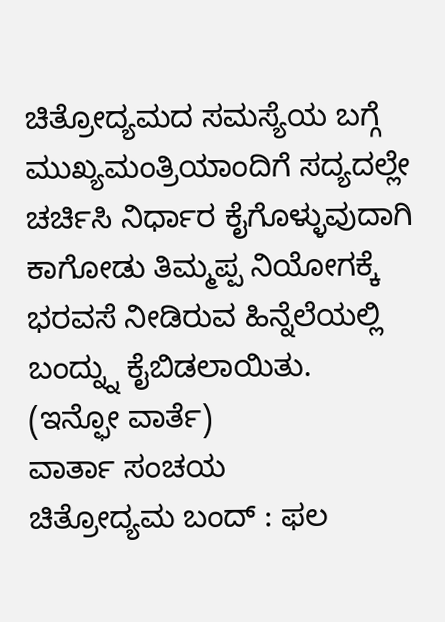ಚಿತ್ರೋದ್ಯಮದ ಸಮಸ್ಯೆಯ ಬಗ್ಗೆ ಮುಖ್ಯಮಂತ್ರಿಯಾಂದಿಗೆ ಸದ್ಯದಲ್ಲೇ ಚರ್ಚಿಸಿ ನಿರ್ಧಾರ ಕೈಗೊಳ್ಳುವುದಾಗಿ ಕಾಗೋಡು ತಿಮ್ಮಪ್ಪ ನಿಯೋಗಕ್ಕೆ ಭರವಸೆ ನೀಡಿರುವ ಹಿನ್ನೆಲೆಯಲ್ಲಿ ಬಂದ್ನ್ನು ಕೈಬಿಡಲಾಯಿತು.
(ಇನ್ಫೋ ವಾರ್ತೆ)
ವಾರ್ತಾ ಸಂಚಯ
ಚಿತ್ರೋದ್ಯಮ ಬಂದ್ : ಫಲ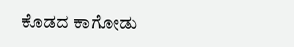ಕೊಡದ ಕಾಗೋಡು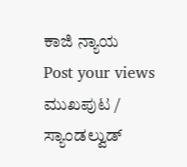ಕಾಜಿ ನ್ಯಾಯ
Post your views
ಮುಖಪುಟ / ಸ್ಯಾಂಡಲ್ವುಡ್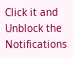Click it and Unblock the Notifications